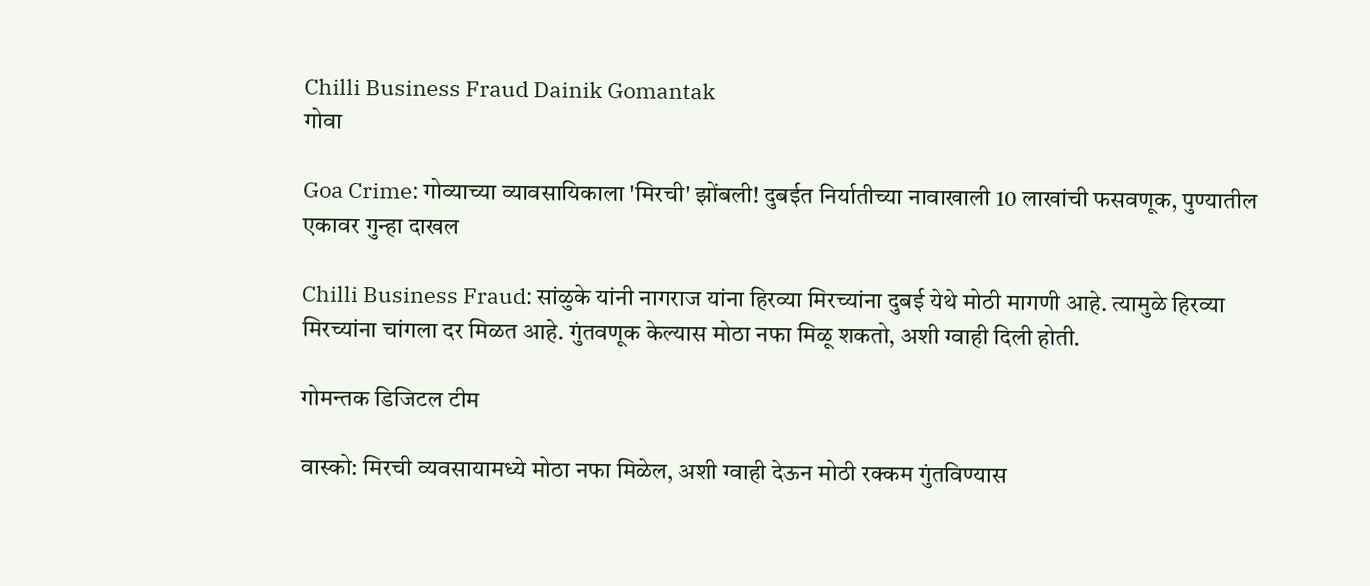Chilli Business Fraud Dainik Gomantak
गोवा

Goa Crime: गोव्याच्या व्यावसायिकाला 'मिरची' झोंबली! दुबईत निर्यातीच्या नावाखाली 10 लाखांची फसवणूक, पुण्यातील एकावर गुन्हा दाखल

Chilli Business Fraud: सांळुके यांनी नागराज यांना हिरव्या मिरच्यांना दुबई येथे मोठी मागणी आहे. त्यामुळे हिरव्या मिरच्यांना चांगला दर मिळत आहे. गुंतवणूक केल्यास मोठा नफा मिळू शकतो, अशी ग्वाही दिली होती.

गोमन्तक डिजिटल टीम

वास्को: मिरची व्यवसायामध्ये मोठा नफा मिळेल, अशी ग्वाही देऊन मोठी रक्कम गुंतविण्यास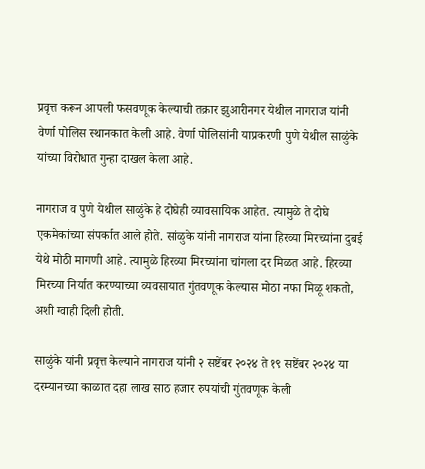प्रवृत्त करून आपली फसवणूक केल्याची तक्रार झुआरीनगर येथील नागराज यांनी वेर्णा पोलिस स्थानकात केली आहे. वेर्णा पोलिसांनी याप्रकरणी पुणे येथील साळुंके यांच्या विरोधात गुन्हा दाखल केला आहे.

नागराज व पुणे येथील साळुंके हे दोघेही व्यावसायिक आहेत. त्यामुळे ते दोघे एकमेकांच्या संपर्कात आले होते. सांळुके यांनी नागराज यांना हिरव्या मिरच्यांना दुबई येथे मोठी मागणी आहे. त्यामुळे हिरव्या मिरच्यांना चांगला दर मिळत आहे. हिरव्या मिरच्या निर्यात करण्याच्या व्यवसायात गुंतवणूक केल्यास मोठा नफा मिळू शकतो, अशी ग्वाही दिली होती.

साळुंके यांनी प्रवृत्त केल्याने नागराज यांनी २ सष्टेंबर २०२४ ते १९ सष्टेंबर २०२४ या दरम्यानच्या काळात दहा लाख साठ हजार रुपयांची गुंतवणूक केली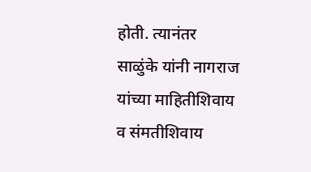होती. त्यानंतर साळुंके यांनी नागराज यांच्या माहितीशिवाय व संमतीशिवाय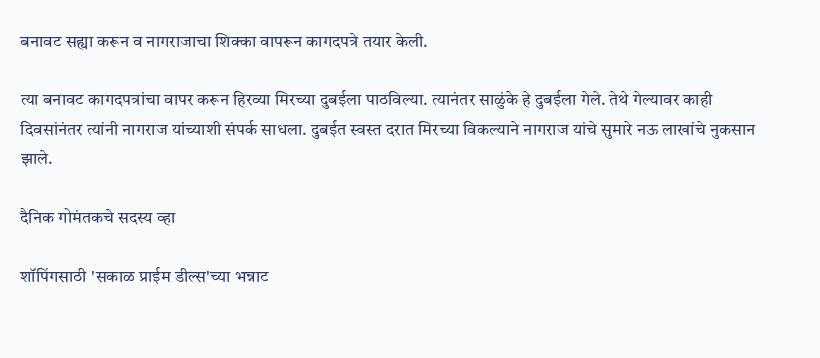बनावट सह्या करून व नागराजाचा शिक्का वापरून कागदपत्रे तयार केली.

त्या बनावट कागदपत्रांचा वापर करून हिरव्या मिरच्या दुबईला पाठविल्या. त्यानंतर साळुंके हे दुबईला गेले. तेथे गेल्यावर काही दिवसांनंतर त्यांनी नागराज यांच्याशी संपर्क साधला. दुबईत स्वस्त दरात मिरच्या विकल्याने नागराज यांचे सुमारे नऊ लाखांचे नुकसान झाले.

दैनिक गोमंतकचे सदस्य व्हा

शॉपिंगसाठी 'सकाळ प्राईम डील्स'च्या भन्नाट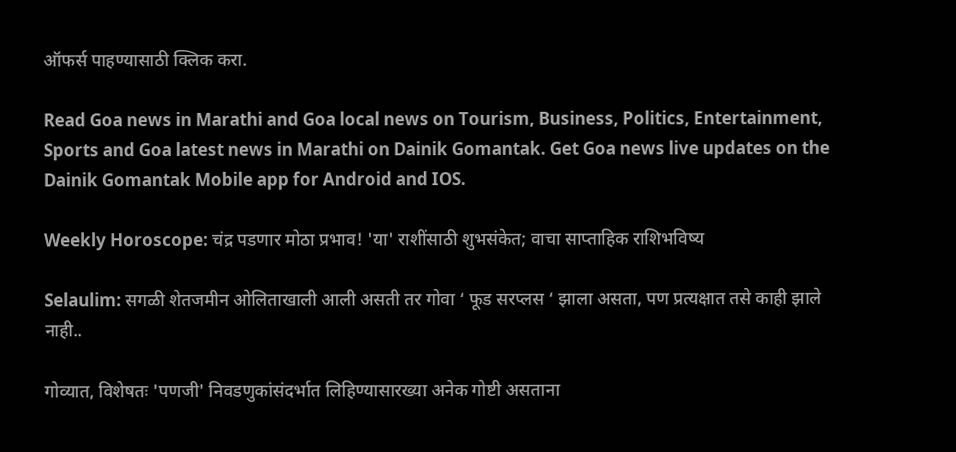ऑफर्स पाहण्यासाठी क्लिक करा.

Read Goa news in Marathi and Goa local news on Tourism, Business, Politics, Entertainment, Sports and Goa latest news in Marathi on Dainik Gomantak. Get Goa news live updates on the Dainik Gomantak Mobile app for Android and IOS.

Weekly Horoscope: चंद्र पडणार मोठा प्रभाव! 'या' राशींसाठी शुभसंकेत; वाचा साप्ताहिक राशिभविष्य

Selaulim: सगळी शेतजमीन ओलिताखाली आली असती तर गोवा ‘ फूड सरप्लस ‘ झाला असता, पण प्रत्यक्षात तसे काही झाले नाही..

गोव्यात, विशेषतः 'पणजी' निवडणुकांसंदर्भात लिहिण्यासारख्या अनेक गोष्टी असताना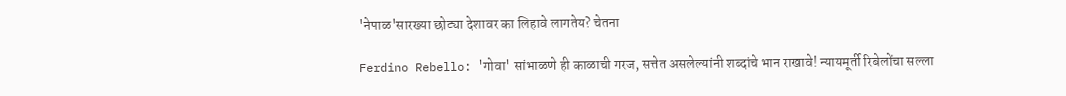'नेपाळ'सारख्या छोट्या देशावर का लिहावे लागतेय? चेतना

Ferdino Rebello: 'गोवा' सांभाळणे ही काळाची गरज, सत्तेत असलेल्यांनी शब्दांचे भान राखावे! न्यायमूर्ती रिबेलोंचा सल्ला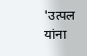'उत्पल यांना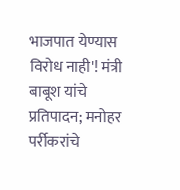भाजपात येण्यास विरोध नाही'! मंत्री बाबूश यांचे प्रतिपादन; मनोहर पर्रीकरांचे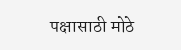पक्षासाठी मोठे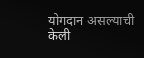योगदान असल्याची केली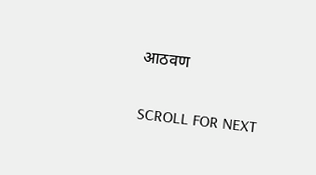आठवण

SCROLL FOR NEXT